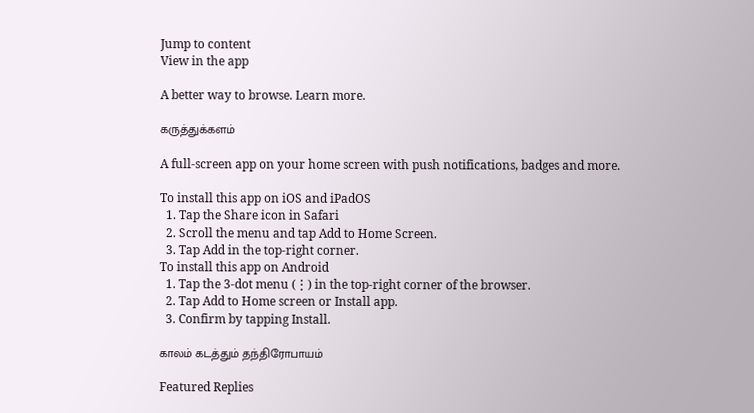Jump to content
View in the app

A better way to browse. Learn more.

கருத்துக்களம்

A full-screen app on your home screen with push notifications, badges and more.

To install this app on iOS and iPadOS
  1. Tap the Share icon in Safari
  2. Scroll the menu and tap Add to Home Screen.
  3. Tap Add in the top-right corner.
To install this app on Android
  1. Tap the 3-dot menu (⋮) in the top-right corner of the browser.
  2. Tap Add to Home screen or Install app.
  3. Confirm by tapping Install.

காலம் கடத்தும் தந்திரோபாயம்

Featured Replies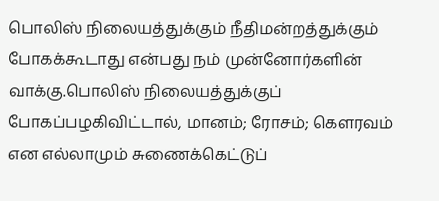பொலிஸ் நிலையத்துக்கும் நீதிமன்றத்துக்கும் போகக்கூடாது என்பது நம் முன்னோர்களின் வாக்கு.பொலிஸ் நிலையத்துக்குப் போகப்பழகிவிட்டால், மானம்; ரோசம்; கெளரவம் என எல்லாமும் சுணைக்கெட்டுப்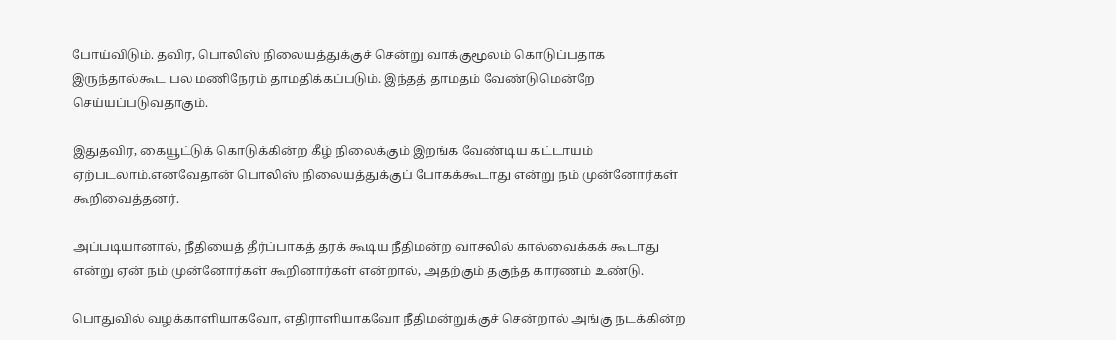போய்விடும். தவிர, பொலிஸ் நிலையத்துக்குச் சென்று வாக்குமூலம் கொடுப்பதாக இருந்தால்கூட பல மணிநேரம் தாமதிக்கப்படும். இந்தத் தாமதம் வேண்டுமென்றே செய்யப்படுவதாகும்.

இதுதவிர, கையூட்டுக் கொடுக்கின்ற கீழ் நிலைக்கும் இறங்க வேண்டிய கட்டாயம் ஏற்படலாம்.எனவேதான் பொலிஸ் நிலையத்துக்குப் போகக்கூடாது என்று நம் முன்னோர்கள் கூறிவைத்தனர்.

அப்படியானால், நீதியைத் தீர்ப்பாகத் தரக் கூடிய நீதிமன்ற வாசலில் கால்வைக்கக் கூடாது என்று ஏன் நம் முன்னோர்கள் கூறினார்கள் என்றால், அதற்கும் தகுந்த காரணம் உண்டு.

பொதுவில் வழக்காளியாகவோ, எதிராளியாகவோ நீதிமன்றுக்குச் சென்றால் அங்கு நடக்கின்ற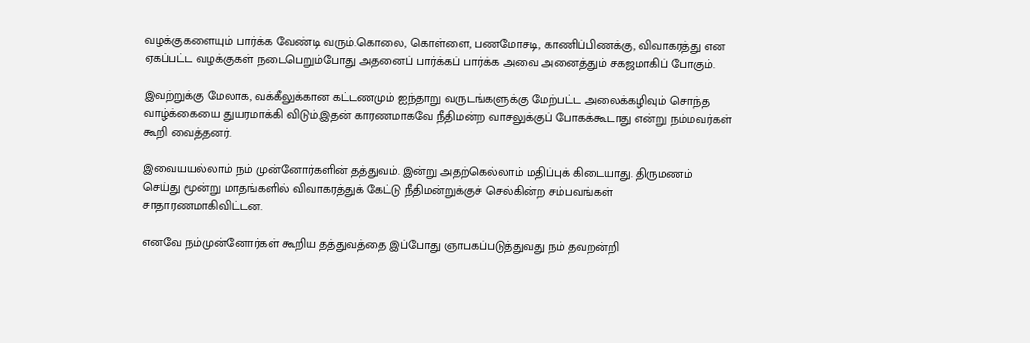வழக்குகளையும் பார்க்க வேண்டி வரும்.கொலை, கொள்ளை, பணமோசடி, காணிப்பிணக்கு, விவாகரத்து என ஏகப்பட்ட வழக்குகள் நடைபெறும்போது அதனைப் பார்க்கப் பார்க்க அவை அனைத்தும் சகஜமாகிப் போகும்.

இவற்றுக்கு மேலாக, வக்கீலுக்கான கட்டணமும் ஐந்தாறு வருடங்களுக்கு மேற்பட்ட அலைக்கழிவும் சொந்த வாழ்க்கையை துயரமாக்கி விடும்.இதன் காரணமாகவே நீதிமன்ற வாசலுக்குப் போகக்கூடாது என்று நம்மவர்கள் கூறி வைத்தனர்.

இவையயல்லாம் நம் முன்னோர்களின் தத்துவம். இன்று அதற்கெல்லாம் மதிப்புக் கிடையாது. திருமணம் செய்து மூன்று மாதங்களில் விவாகரத்துக் கேட்டு நீதிமன்றுக்குச் செல்கின்ற சம்பவங்கள் சாதாரணமாகிவிட்டன.

எனவே நம்முன்னோர்கள் கூறிய தத்துவத்தை இப்போது ஞாபகப்படுத்துவது நம் தவறன்றி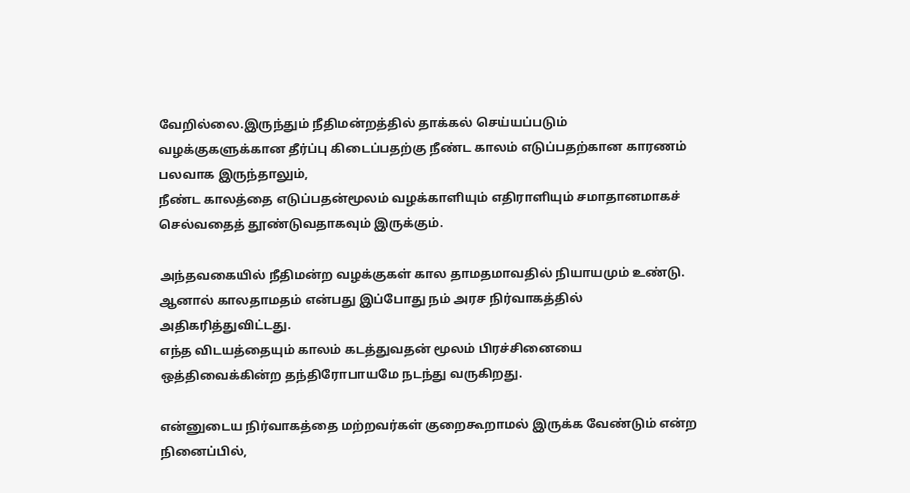வேறில்லை.இருந்தும் நீதிமன்றத்தில் தாக்கல் செய்யப்படும் வழக்குகளுக்கான தீர்ப்பு கிடைப்பதற்கு நீண்ட காலம் எடுப்பதற்கான காரணம் பலவாக இருந்தாலும்,
நீண்ட காலத்தை எடுப்பதன்மூலம் வழக்காளியும் எதிராளியும் சமாதானமாகச் செல்வதைத் தூண்டுவதாகவும் இருக்கும்.

அந்தவகையில் நீதிமன்ற வழக்குகள் கால தாமதமாவதில் நியாயமும் உண்டு.
ஆனால் காலதாமதம் என்பது இப்போது நம் அரச நிர்வாகத்தில் அதிகரித்துவிட்டது.
எந்த விடயத்தையும் காலம் கடத்துவதன் மூலம் பிரச்சினையை ஒத்திவைக்கின்ற தந்திரோபாயமே நடந்து வருகிறது.

என்னுடைய நிர்வாகத்தை மற்றவர்கள் குறைகூறாமல் இருக்க வேண்டும் என்ற நினைப்பில்,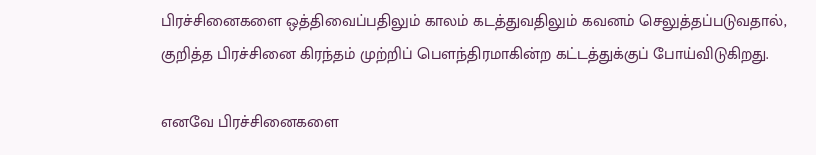பிரச்சினைகளை ஒத்திவைப்பதிலும் காலம் கடத்துவதிலும் கவனம் செலுத்தப்படுவதால், குறித்த பிரச்சினை கிரந்தம் முற்றிப் பெளந்திரமாகின்ற கட்டத்துக்குப் போய்விடுகிறது.

எனவே பிரச்சினைகளை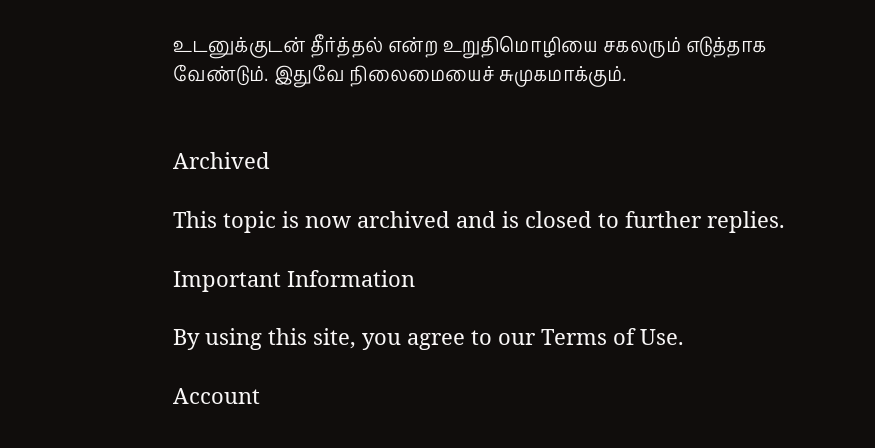உடனுக்குடன் தீர்த்தல் என்ற உறுதிமொழியை சகலரும் எடுத்தாக வேண்டும். இதுவே நிலைமையைச் சுமுகமாக்கும்.


Archived

This topic is now archived and is closed to further replies.

Important Information

By using this site, you agree to our Terms of Use.

Account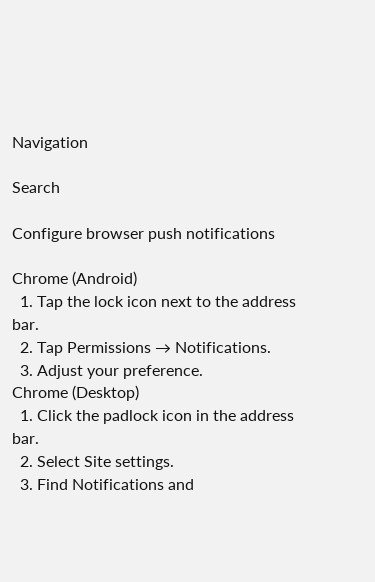Navigation

Search

Configure browser push notifications

Chrome (Android)
  1. Tap the lock icon next to the address bar.
  2. Tap Permissions → Notifications.
  3. Adjust your preference.
Chrome (Desktop)
  1. Click the padlock icon in the address bar.
  2. Select Site settings.
  3. Find Notifications and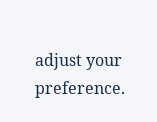adjust your preference.